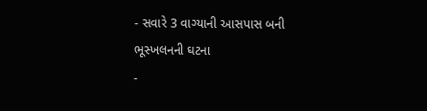- સવારે 3 વાગ્યાની આસપાસ બની ભૂસ્ખલનની ઘટના
-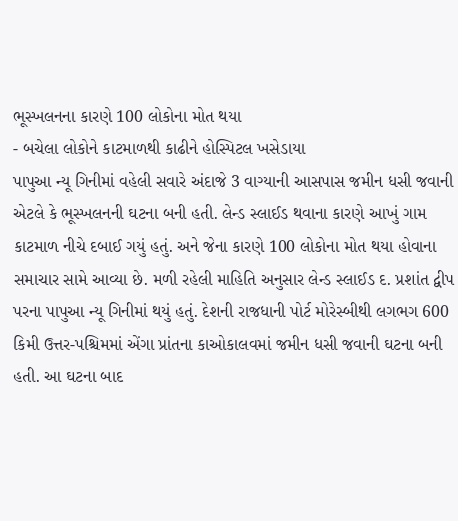ભૂસ્ખલનના કારણે 100 લોકોના મોત થયા
- બચેલા લોકોને કાટમાળથી કાઢીને હોસ્પિટલ ખસેડાયા
પાપુઆ ન્યૂ ગિનીમાં વહેલી સવારે અંદાજે 3 વાગ્યાની આસપાસ જમીન ધસી જવાની એટલે કે ભૂસ્ખલનની ઘટના બની હતી. લેન્ડ સ્લાઈડ થવાના કારણે આખું ગામ કાટમાળ નીચે દબાઈ ગયું હતું. અને જેના કારણે 100 લોકોના મોત થયા હોવાના સમાચાર સામે આવ્યા છે. મળી રહેલી માહિતિ અનુસાર લેન્ડ સ્લાઈડ દ. પ્રશાંત દ્વીપ પરના પાપુઆ ન્યૂ ગિનીમાં થયું હતું. દેશની રાજધાની પોર્ટ મોરેસ્બીથી લગભગ 600 કિમી ઉત્તર-પશ્ચિમમાં એંગા પ્રાંતના કાઓકાલવમાં જમીન ધસી જવાની ઘટના બની હતી. આ ઘટના બાદ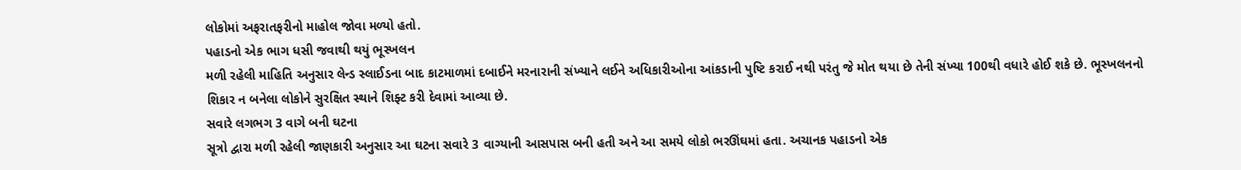લોકોમાં અફરાતફરીનો માહોલ જોવા મળ્યો હતો.
પહાડનો એક ભાગ ધસી જવાથી થયું ભૂસ્ખલન
મળી રહેલી માહિતિ અનુસાર લેન્ડ સ્લાઈડના બાદ કાટમાળમાં દબાઈને મરનારાની સંખ્યાને લઈને અધિકારીઓના આંકડાની પુષ્ટિ કરાઈ નથી પરંતુ જે મોત થયા છે તેની સંખ્યા 100થી વધારે હોઈ શકે છે. ભૂસ્ખલનનો શિકાર ન બનેલા લોકોને સુરક્ષિત સ્થાને શિફ્ટ કરી દેવામાં આવ્યા છે.
સવારે લગભગ 3 વાગે બની ઘટના
સૂત્રો દ્વારા મળી રહેલી જાણકારી અનુસાર આ ઘટના સવારે 3 વાગ્યાની આસપાસ બની હતી અને આ સમયે લોકો ભરઊંઘમાં હતા. અચાનક પહાડનો એક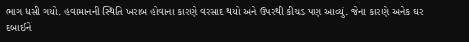ભાગ ધસી ગયો. હવામાનની સ્થિતિ ખરાબ હોવાના કારણે વરસાદ થયો અને ઉપરથી કીચડ પણ આવ્યું. જેના કારણે અનેક ઘર દબાઈને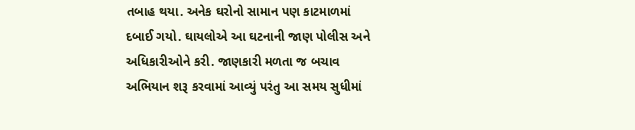તબાહ થયા. અનેક ઘરોનો સામાન પણ કાટમાળમાં દબાઈ ગયો. ઘાયલોએ આ ઘટનાની જાણ પોલીસ અને અધિકારીઓને કરી. જાણકારી મળતા જ બચાવ અભિયાન શરૂ કરવામાં આવ્યું પરંતુ આ સમય સુધીમાં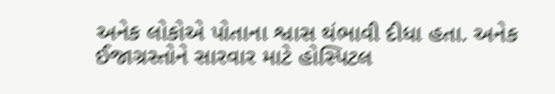અનેક લોકોએ પોતાના શ્વાસ થંભાવી દીધા હતા. અનેક ઈજાગ્રસ્તોને સારવાર માટે હોસ્પિટલ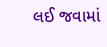લઈ જવામાં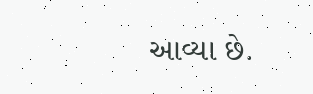આવ્યા છે.